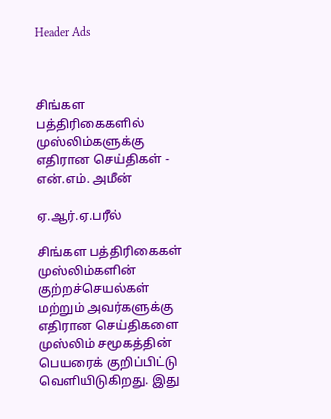Header Ads



சிங்கள பத்திரிகைகளில் முஸ்லிம்களுக்கு எதிரான செய்திகள் - என்.எம். அமீன்

ஏ.ஆர்.ஏ.பரீல்

சிங்கள பத்திரிகைகள் முஸ்லிம்களின் குற்றச்செயல்கள் மற்றும் அவர்களுக்கு எதிரான செய்திகளை முஸ்லிம் சமூகத்தின் பெயரைக் குறிப்பிட்டு வெளியிடுகிறது. இது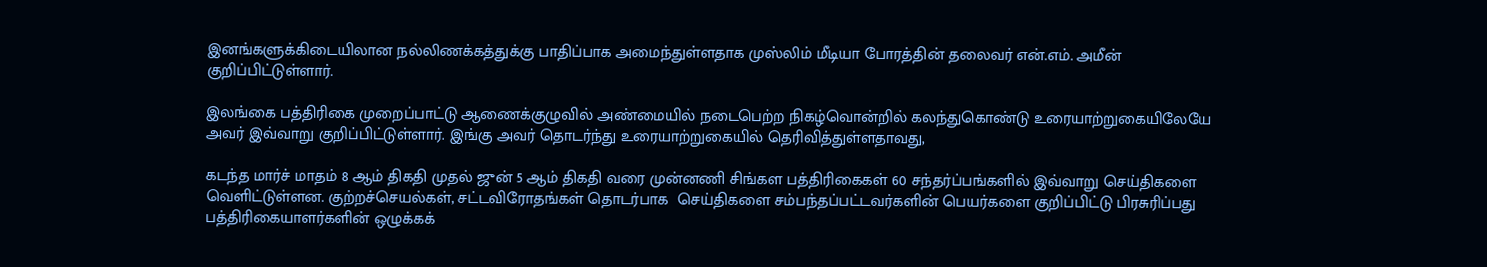இனங்களுக்கிடையிலான நல்லிணக்கத்துக்கு பாதிப்பாக அமைந்துள்ளதாக முஸ்லிம் மீடியா போரத்தின் தலைவர் என்.எம். அமீன் குறிப்பிட்டுள்ளார்.

இலங்கை பத்திரிகை முறைப்பாட்டு ஆணைக்குழுவில் அண்மையில் நடைபெற்ற நிகழ்வொன்றில் கலந்துகொண்டு உரையாற்றுகையிலேயே அவர் இவ்வாறு குறிப்பிட்டுள்ளார். இங்கு அவர் தொடர்ந்து உரையாற்றுகையில் தெரிவித்துள்ளதாவது,

கடந்த மார்ச் மாதம் 8 ஆம் திகதி முதல் ஜுன் 5 ஆம் திகதி வரை முன்னணி சிங்கள பத்திரிகைகள் 60 சந்தர்ப்பங்களில் இவ்வாறு செய்திகளை வெளிட்டுள்ளன. குற்றச்செயல்கள், சட்டவிரோதங்கள் தொடர்பாக  செய்திகளை சம்பந்தப்பட்டவர்களின் பெயர்களை குறிப்பிட்டு பிரசுரிப்பது பத்திரிகையாளர்களின் ஒழுக்கக்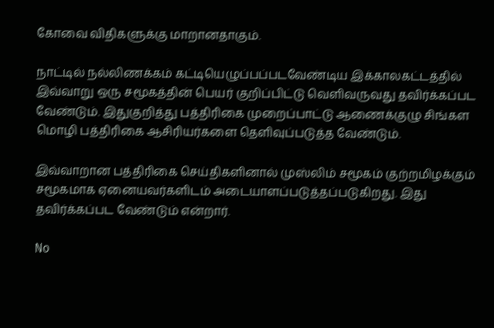கோவை விதிகளுக்கு மாறானதாகும்.

நாட்டில் நல்லிணக்கம் கட்டியெழுப்பப்படவேண்டிய இக்காலகட்டத்தில் இவ்வாறு ஒரு சமூகத்தின் பெயர் குறிப்பிட்டு வெளிவருவது தவிர்க்கப்பட வேண்டும். இதுகுறித்து பத்திரிகை முறைப்பாட்டு ஆணைக்குழு சிங்கள மொழி பத்திரிகை ஆசிரியர்களை தெளிவுப்படுத்த வேண்டும்.

இவ்வாறான பத்திரிகை செய்திகளினால் முஸ்லிம் சமூகம் குற்றமிழக்கும் சமூகமாக ஏனையவர்களிடம் அடையாளப்படுத்தப்படுகிறது. இது தவிர்க்கப்பட வேண்டும் என்றார்.

No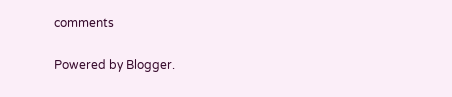comments

Powered by Blogger.